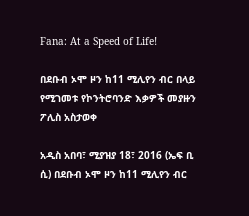Fana: At a Speed of Life!

በደቡብ ኦሞ ዞን ከ11 ሚሊየን ብር በላይ የሚገመቱ የኮንትሮባንድ እቃዎች መያዙን ፖሊስ አስታወቀ

አዲስ አበባ፣ ሚያዝያ 18፣ 2016 (ኤፍ ቢ ሲ) በደቡብ ኦሞ ዞን ከ11 ሚሊየን ብር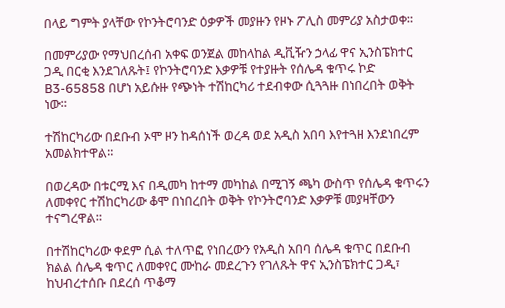በላይ ግምት ያላቸው የኮንትሮባንድ ዕቃዎች መያዙን የዞኑ ፖሊስ መምሪያ አስታወቀ።

በመምሪያው የማህበረሰብ አቀፍ ወንጀል መከላከል ዲቪዥን ኃላፊ ዋና ኢንስፔክተር ጋዲ በርቂ እንደገለጹት፤ የኮንትሮባንድ እቃዎቹ የተያዙት የሰሌዳ ቁጥሩ ኮድ B3-65858 በሆነ አይሱዙ የጭነት ተሽከርካሪ ተደብቀው ሲጓጓዙ በነበረበት ወቅት ነው።

ተሽከርካሪው በደቡብ ኦሞ ዞን ከዳሰነች ወረዳ ወደ አዲስ አበባ እየተጓዘ እንደነበረም አመልክተዋል።

በወረዳው በቱርሚ እና በዲመካ ከተማ መካከል በሚገኝ ጫካ ውስጥ የሰሌዳ ቁጥሩን ለመቀየር ተሽከርካሪው ቆሞ በነበረበት ወቅት የኮንትሮባንድ እቃዎቹ መያዛቸውን ተናግረዋል።

በተሽከርካሪው ቀደም ሲል ተለጥፎ የነበረውን የአዲስ አበባ ሰሌዳ ቁጥር በደቡብ ክልል ሰሌዳ ቁጥር ለመቀየር ሙከራ መደረጉን የገለጹት ዋና ኢንስፔክተር ጋዲ፣ ከህብረተሰቡ በደረሰ ጥቆማ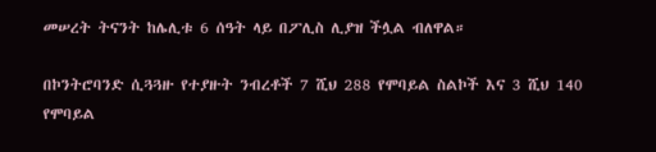መሠረት ትናንት ከሌሊቱ 6 ሰዓት ላይ በፖሊስ ሊያዝ ችሏል ብለዋል።

በኮንትሮባንድ ሲጓጓዙ የተያዙት ንብረቶች 7 ሺህ 288 የሞባይል ስልኮች እና 3 ሺህ 140 የሞባይል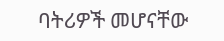ባትሪዎች መሆናቸው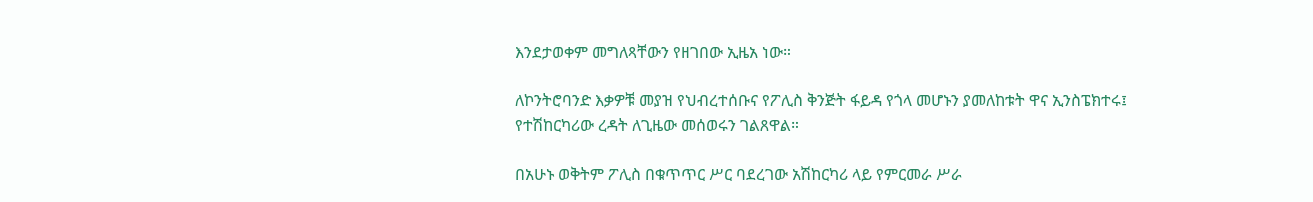እንደታወቀም መግለጻቸውን የዘገበው ኢዜአ ነው።

ለኮንትሮባንድ እቃዎቹ መያዝ የህብረተሰቡና የፖሊስ ቅንጅት ፋይዳ የጎላ መሆኑን ያመለከቱት ዋና ኢንስፔክተሩ፤ የተሽከርካሪው ረዳት ለጊዜው መሰወሩን ገልጸዋል።

በአሁኑ ወቅትም ፖሊስ በቁጥጥር ሥር ባደረገው አሽከርካሪ ላይ የምርመራ ሥራ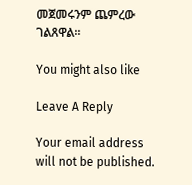መጀመሩንም ጨምረው ገልጸዋል።

You might also like

Leave A Reply

Your email address will not be published.